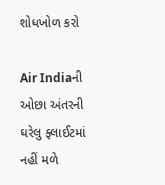શોધખોળ કરો

Air Indiaની ઓછા અંતરની ઘરેલુ ફ્લાઈટમાં નહીં મળે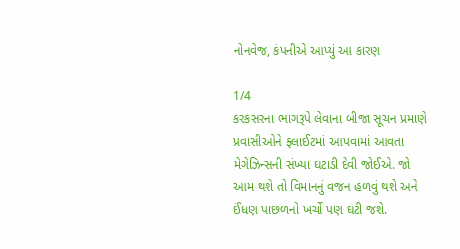નોનવેજ, કંપનીએ આપ્યું આ કારણ

1/4
કરકસરના ભાગરૂપે લેવાના બીજા સૂચન પ્રમાણે પ્રવાસીઓને ફ્લાઈટમાં આપવામાં આવતા મેગેઝિન્સની સંખ્યા ઘટાડી દેવી જોઈએ. જો આમ થશે તો વિમાનનું વજન હળવું થશે અને ઈંધણ પાછળનો ખર્ચો પણ ઘટી જશે.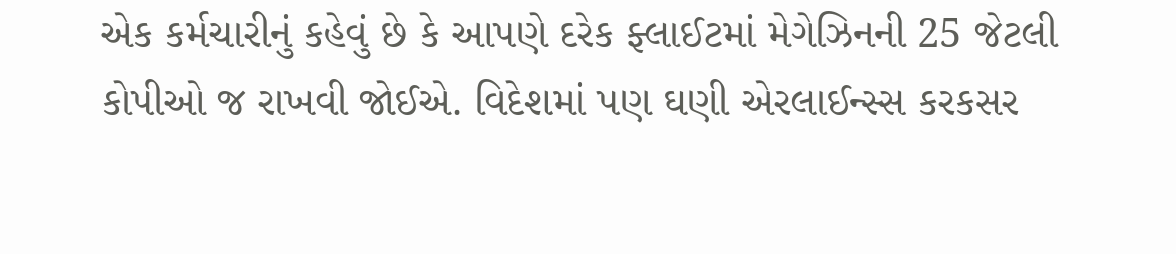એક કર્મચારીનું કહેવું છે કે આપણે દરેક ફ્લાઈટમાં મેગેઝિનની 25 જેટલી કોપીઓ જ રાખવી જોઈએ. વિદેશમાં પણ ઘણી એરલાઈન્સ્સ કરકસર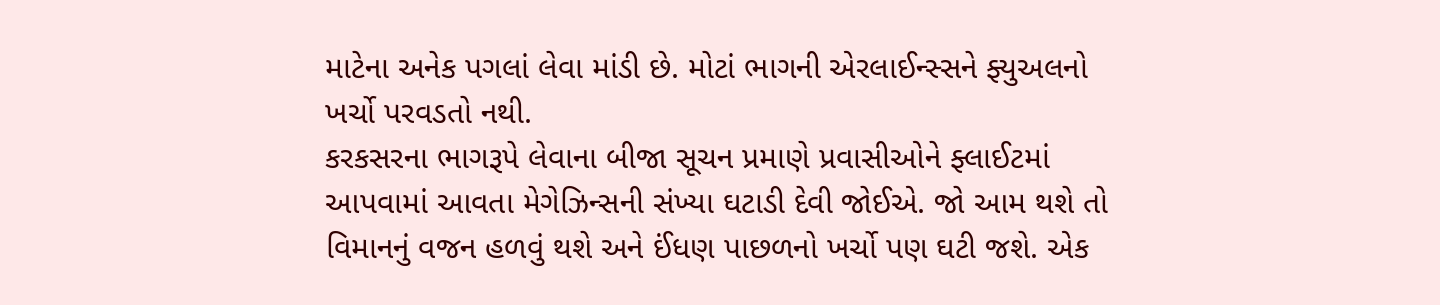માટેના અનેક પગલાં લેવા માંડી છે. મોટાં ભાગની એરલાઈન્સ્સને ફ્યુઅલનો ખર્ચો પરવડતો નથી.
કરકસરના ભાગરૂપે લેવાના બીજા સૂચન પ્રમાણે પ્રવાસીઓને ફ્લાઈટમાં આપવામાં આવતા મેગેઝિન્સની સંખ્યા ઘટાડી દેવી જોઈએ. જો આમ થશે તો વિમાનનું વજન હળવું થશે અને ઈંધણ પાછળનો ખર્ચો પણ ઘટી જશે. એક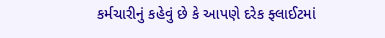કર્મચારીનું કહેવું છે કે આપણે દરેક ફ્લાઈટમાં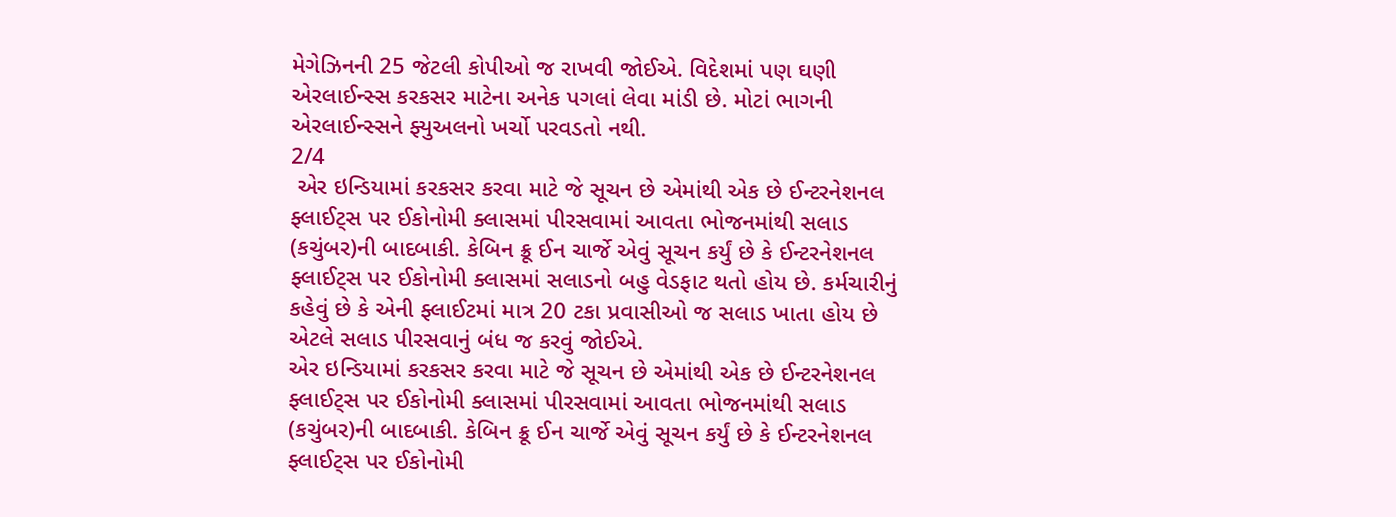મેગેઝિનની 25 જેટલી કોપીઓ જ રાખવી જોઈએ. વિદેશમાં પણ ઘણી એરલાઈન્સ્સ કરકસર માટેના અનેક પગલાં લેવા માંડી છે. મોટાં ભાગની એરલાઈન્સ્સને ફ્યુઅલનો ખર્ચો પરવડતો નથી.
2/4
 એર ઇન્ડિયામાં કરકસર કરવા માટે જે સૂચન છે એમાંથી એક છે ઈન્ટરનેશનલ ફ્લાઈટ્સ પર ઈકોનોમી ક્લાસમાં પીરસવામાં આવતા ભોજનમાંથી સલાડ (કચુંબર)ની બાદબાકી. કેબિન ક્રૂ ઈન ચાર્જે એવું સૂચન કર્યું છે કે ઈન્ટરનેશનલ ફ્લાઈટ્સ પર ઈકોનોમી ક્લાસમાં સલાડનો બહુ વેડફાટ થતો હોય છે. કર્મચારીનું કહેવું છે કે એની ફ્લાઈટમાં માત્ર 20 ટકા પ્રવાસીઓ જ સલાડ ખાતા હોય છે એટલે સલાડ પીરસવાનું બંધ જ કરવું જોઈએ.
એર ઇન્ડિયામાં કરકસર કરવા માટે જે સૂચન છે એમાંથી એક છે ઈન્ટરનેશનલ ફ્લાઈટ્સ પર ઈકોનોમી ક્લાસમાં પીરસવામાં આવતા ભોજનમાંથી સલાડ (કચુંબર)ની બાદબાકી. કેબિન ક્રૂ ઈન ચાર્જે એવું સૂચન કર્યું છે કે ઈન્ટરનેશનલ ફ્લાઈટ્સ પર ઈકોનોમી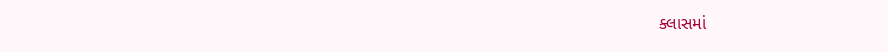ક્લાસમાં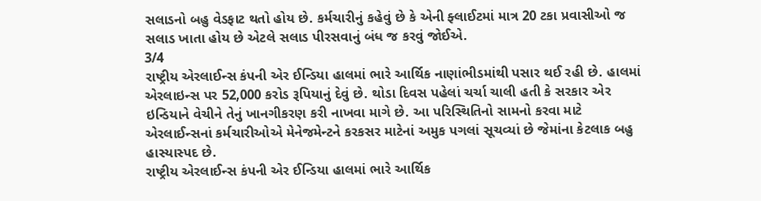સલાડનો બહુ વેડફાટ થતો હોય છે. કર્મચારીનું કહેવું છે કે એની ફ્લાઈટમાં માત્ર 20 ટકા પ્રવાસીઓ જ સલાડ ખાતા હોય છે એટલે સલાડ પીરસવાનું બંધ જ કરવું જોઈએ.
3/4
રાષ્ટ્રીય એરલાઈન્સ કંપની એર ઈન્ડિયા હાલમાં ભારે આર્થિક નાણાંભીડમાંથી પસાર થઈ રહી છે. હાલમાં એરલાઇન્સ પર 52,000 કરોડ રૂપિયાનું દેવું છે. થોડા દિવસ પહેલાં ચર્ચા ચાલી હતી કે સરકાર એર ઇન્ડિયાને વેચીને તેનું ખાનગીકરણ કરી નાખવા માગે છે. આ પરિસ્થિતિનો સામનો કરવા માટે એરલાઈન્સનાં કર્મચારીઓએ મેનેજમેન્ટને કરકસર માટેનાં અમુક પગલાં સૂચવ્યાં છે જેમાંના કેટલાક બહુ હાસ્યાસ્પદ છે.
રાષ્ટ્રીય એરલાઈન્સ કંપની એર ઈન્ડિયા હાલમાં ભારે આર્થિક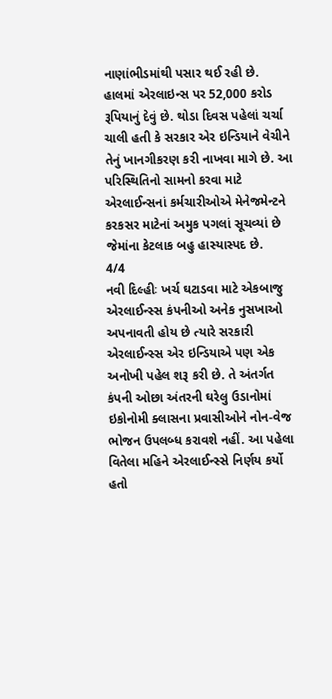નાણાંભીડમાંથી પસાર થઈ રહી છે. હાલમાં એરલાઇન્સ પર 52,000 કરોડ રૂપિયાનું દેવું છે. થોડા દિવસ પહેલાં ચર્ચા ચાલી હતી કે સરકાર એર ઇન્ડિયાને વેચીને તેનું ખાનગીકરણ કરી નાખવા માગે છે. આ પરિસ્થિતિનો સામનો કરવા માટે એરલાઈન્સનાં કર્મચારીઓએ મેનેજમેન્ટને કરકસર માટેનાં અમુક પગલાં સૂચવ્યાં છે જેમાંના કેટલાક બહુ હાસ્યાસ્પદ છે.
4/4
નવી દિલ્હીઃ ખર્ચ ઘટાડવા માટે એકબાજુ એરલાઈન્સ્સ કંપનીઓ અનેક નુસખાઓ અપનાવતી હોય છે ત્યારે સરકારી એરલાઈન્સ્સ એર ઇન્ડિયાએ પણ એક અનોખી પહેલ શરૂ કરી છે. તે અંતર્ગત કંપની ઓછા અંતરની ઘરેલુ ઉડાનોમાં ઇકોનોમી ક્લાસના પ્રવાસીઓને નોન-વેજ ભોજન ઉપલબ્ધ કરાવશે નહીં. આ પહેલા વિતેલા મહિને એરલાઈન્સ્સે નિર્ણય કર્યો હતો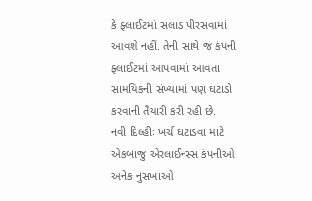કે ફ્લાઈટમાં સલાડ પીરસવામાં આવશે નહીં. તેની સાથે જ કંપની ફ્લાઈટમાં આપવામાં આવતા સામયિકની સંખ્યામાં પણ ઘટાડો કરવાની તૈયારી કરી રહી છે.
નવી દિલ્હીઃ ખર્ચ ઘટાડવા માટે એકબાજુ એરલાઈન્સ્સ કંપનીઓ અનેક નુસખાઓ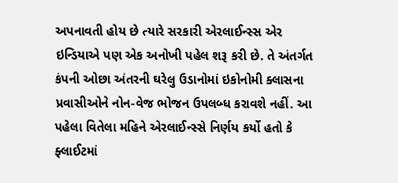અપનાવતી હોય છે ત્યારે સરકારી એરલાઈન્સ્સ એર ઇન્ડિયાએ પણ એક અનોખી પહેલ શરૂ કરી છે. તે અંતર્ગત કંપની ઓછા અંતરની ઘરેલુ ઉડાનોમાં ઇકોનોમી ક્લાસના પ્રવાસીઓને નોન-વેજ ભોજન ઉપલબ્ધ કરાવશે નહીં. આ પહેલા વિતેલા મહિને એરલાઈન્સ્સે નિર્ણય કર્યો હતો કે ફ્લાઈટમાં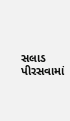સલાડ પીરસવામાં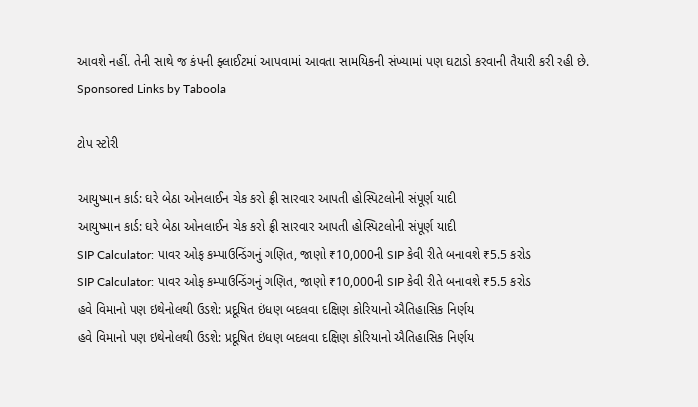આવશે નહીં. તેની સાથે જ કંપની ફ્લાઈટમાં આપવામાં આવતા સામયિકની સંખ્યામાં પણ ઘટાડો કરવાની તૈયારી કરી રહી છે.
Sponsored Links by Taboola

ટોપ સ્ટોરી

આયુષ્માન કાર્ડ: ઘરે બેઠા ઓનલાઈન ચેક કરો ફ્રી સારવાર આપતી હોસ્પિટલોની સંપૂર્ણ યાદી
આયુષ્માન કાર્ડ: ઘરે બેઠા ઓનલાઈન ચેક કરો ફ્રી સારવાર આપતી હોસ્પિટલોની સંપૂર્ણ યાદી
SIP Calculator: પાવર ઓફ કમ્પાઉન્ડિંગનું ગણિત, જાણો ₹10,000ની SIP કેવી રીતે બનાવશે ₹5.5 કરોડ
SIP Calculator: પાવર ઓફ કમ્પાઉન્ડિંગનું ગણિત, જાણો ₹10,000ની SIP કેવી રીતે બનાવશે ₹5.5 કરોડ
હવે વિમાનો પણ ઇથેનોલથી ઉડશે: પ્રદૂષિત ઇંધણ બદલવા દક્ષિણ કોરિયાનો ઐતિહાસિક નિર્ણય
હવે વિમાનો પણ ઇથેનોલથી ઉડશે: પ્રદૂષિત ઇંધણ બદલવા દક્ષિણ કોરિયાનો ઐતિહાસિક નિર્ણય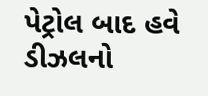પેટ્રોલ બાદ હવે ડીઝલનો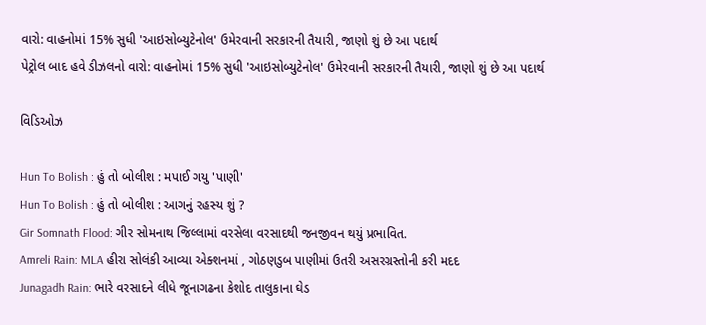વારો: વાહનોમાં 15% સુધી 'આઇસોબ્યુટેનોલ' ઉમેરવાની સરકારની તૈયારી, જાણો શું છે આ પદાર્થ
પેટ્રોલ બાદ હવે ડીઝલનો વારો: વાહનોમાં 15% સુધી 'આઇસોબ્યુટેનોલ' ઉમેરવાની સરકારની તૈયારી, જાણો શું છે આ પદાર્થ

વિડિઓઝ

Hun To Bolish : હું તો બોલીશ : મપાઈ ગયુ 'પાણી'
Hun To Bolish : હું તો બોલીશ : આગનું રહસ્ય શું ?
Gir Somnath Flood: ગીર સોમનાથ જિલ્લામાં વરસેલા વરસાદથી જનજીવન થયું પ્રભાવિત.
Amreli Rain: MLA હીરા સોલંકી આવ્યા એક્શનમાં , ગોઠણડુબ પાણીમાં ઉતરી અસરગ્રસ્તોની કરી મદદ
Junagadh Rain: ભારે વરસાદને લીધે જૂનાગઢના કેશોદ તાલુકાના ઘેડ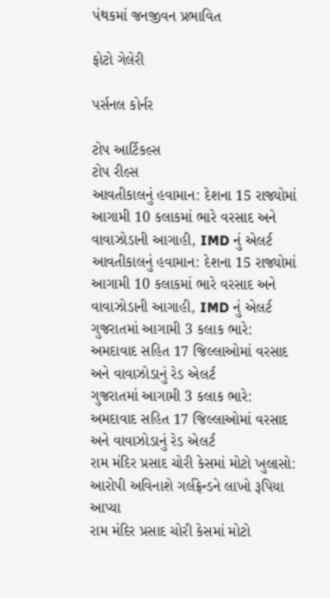પંથકમાં જનજીવન પ્રભાવિત

ફોટો ગેલેરી

પર્સનલ કોર્નર

ટોપ આર્ટિકલ્સ
ટોપ રીલ્સ
આવતીકાલનું હવામાન: દેશના 15 રાજ્યોમાં આગામી 10 કલાકમાં ભારે વરસાદ અને વાવાઝોડાની આગાહી, IMD નું એલર્ટ
આવતીકાલનું હવામાન: દેશના 15 રાજ્યોમાં આગામી 10 કલાકમાં ભારે વરસાદ અને વાવાઝોડાની આગાહી, IMD નું એલર્ટ
ગુજરાતમાં આગામી 3 કલાક ભારે: અમદાવાદ સહિત 17 જિલ્લાઓમાં વરસાદ અને વાવાઝોડાનું રેડ એલર્ટ
ગુજરાતમાં આગામી 3 કલાક ભારે: અમદાવાદ સહિત 17 જિલ્લાઓમાં વરસાદ અને વાવાઝોડાનું રેડ એલર્ટ
રામ મંદિર પ્રસાદ ચોરી કેસમાં મોટો ખુલાસો: આરોપી અવિનાશે ગર્લફ્રેન્ડને લાખો રૂપિયા આપ્યા
રામ મંદિર પ્રસાદ ચોરી કેસમાં મોટો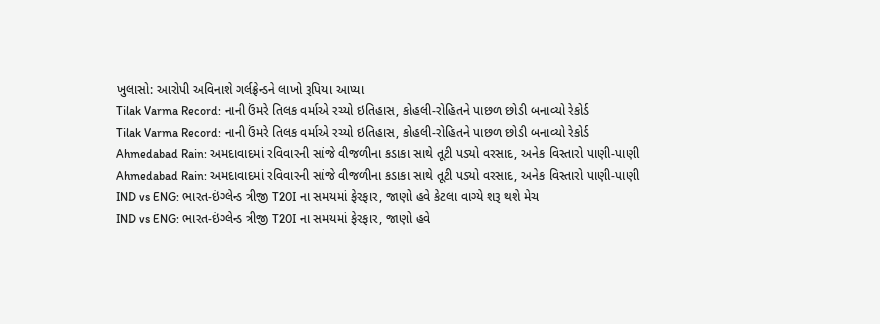ખુલાસો: આરોપી અવિનાશે ગર્લફ્રેન્ડને લાખો રૂપિયા આપ્યા
Tilak Varma Record: નાની ઉંમરે તિલક વર્માએ રચ્યો ઇતિહાસ, કોહલી-રોહિતને પાછળ છોડી બનાવ્યો રેકોર્ડ
Tilak Varma Record: નાની ઉંમરે તિલક વર્માએ રચ્યો ઇતિહાસ, કોહલી-રોહિતને પાછળ છોડી બનાવ્યો રેકોર્ડ
Ahmedabad Rain: અમદાવાદમાં રવિવારની સાંજે વીજળીના કડાકા સાથે તૂટી પડ્યો વરસાદ, અનેક વિસ્તારો પાણી-પાણી
Ahmedabad Rain: અમદાવાદમાં રવિવારની સાંજે વીજળીના કડાકા સાથે તૂટી પડ્યો વરસાદ, અનેક વિસ્તારો પાણી-પાણી
IND vs ENG: ભારત-ઇંગ્લેન્ડ ત્રીજી T20I ના સમયમાં ફેરફાર, જાણો હવે કેટલા વાગ્યે શરૂ થશે મેચ
IND vs ENG: ભારત-ઇંગ્લેન્ડ ત્રીજી T20I ના સમયમાં ફેરફાર, જાણો હવે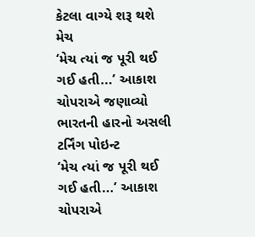કેટલા વાગ્યે શરૂ થશે મેચ
‘મેચ ત્યાં જ પૂરી થઈ ગઈ હતી...’ આકાશ ચોપરાએ જણાવ્યો ભારતની હારનો અસલી ટર્નિંગ પોઇન્ટ
‘મેચ ત્યાં જ પૂરી થઈ ગઈ હતી...’ આકાશ ચોપરાએ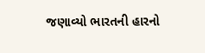જણાવ્યો ભારતની હારનો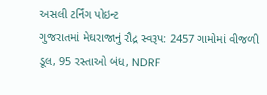અસલી ટર્નિંગ પોઇન્ટ
ગુજરાતમાં મેઘરાજાનું રૌદ્ર સ્વરૂપ: 2457 ગામોમાં વીજળી ડૂલ, 95 રસ્તાઓ બંધ, NDRF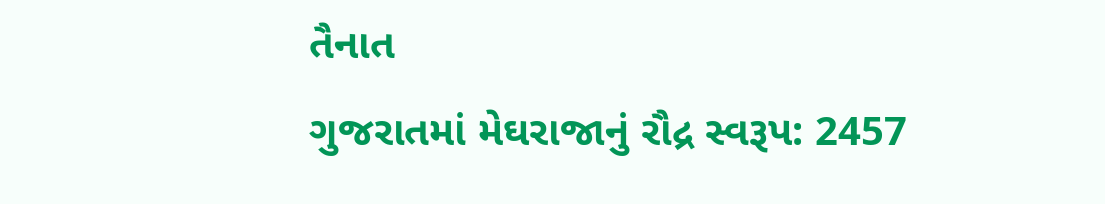તૈનાત
ગુજરાતમાં મેઘરાજાનું રૌદ્ર સ્વરૂપ: 2457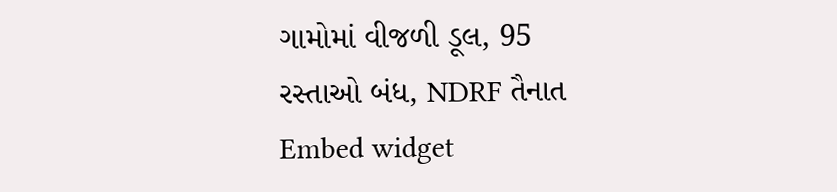ગામોમાં વીજળી ડૂલ, 95 રસ્તાઓ બંધ, NDRF તૈનાત
Embed widget